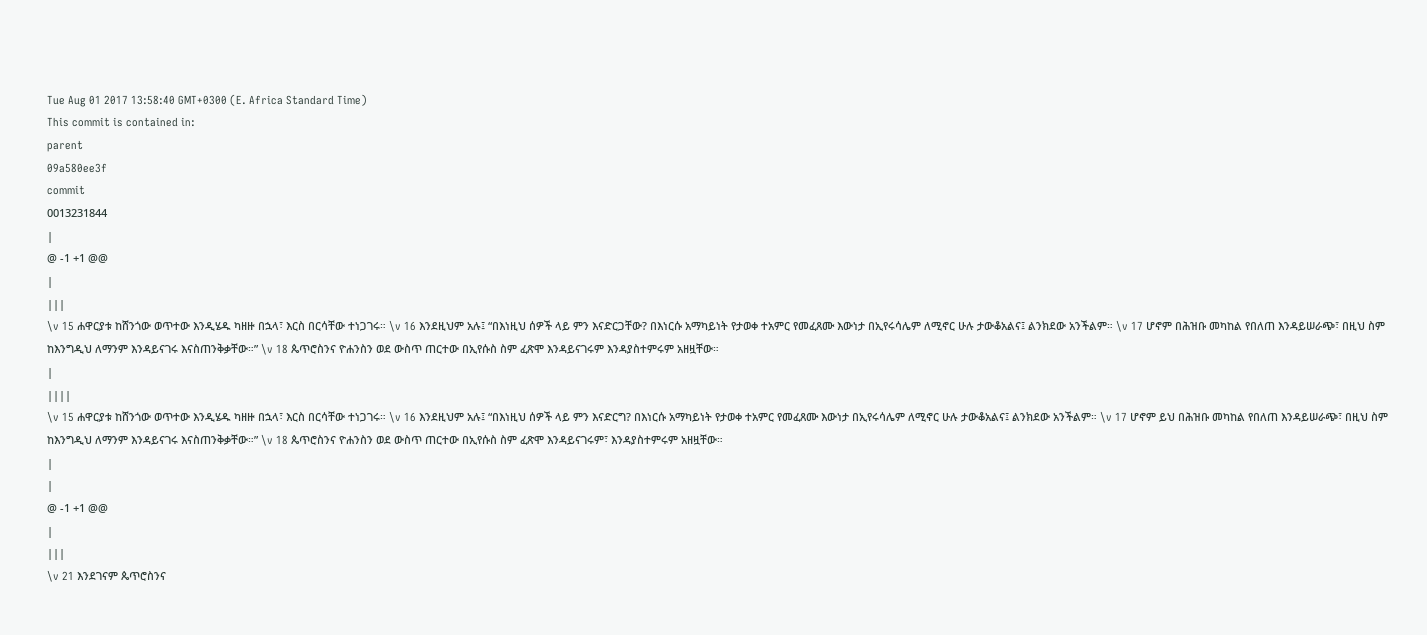Tue Aug 01 2017 13:58:40 GMT+0300 (E. Africa Standard Time)
This commit is contained in:
parent
09a580ee3f
commit
0013231844
|
@ -1 +1 @@
|
|||
\v 15 ሐዋርያቱ ከሸንጎው ወጥተው እንዲሄዱ ካዘዙ በኋላ፣ እርስ በርሳቸው ተነጋገሩ። \v 16 እንደዚህም አሉ፤ “በእነዚህ ሰዎች ላይ ምን እናድርጋቸው? በእነርሱ አማካይነት የታወቀ ተአምር የመፈጸሙ እውነታ በኢየሩሳሌም ለሚኖር ሁሉ ታውቆአልና፤ ልንክደው አንችልም። \v 17 ሆኖም በሕዝቡ መካከል የበለጠ እንዳይሠራጭ፣ በዚህ ስም ከእንግዲህ ለማንም እንዳይናገሩ እናስጠንቅቃቸው።” \v 18 ጴጥሮስንና ዮሐንስን ወደ ውስጥ ጠርተው በኢየሱስ ስም ፈጽሞ እንዳይናገሩም እንዳያስተምሩም አዘዟቸው።
|
||||
\v 15 ሐዋርያቱ ከሸንጎው ወጥተው እንዲሄዱ ካዘዙ በኋላ፣ እርስ በርሳቸው ተነጋገሩ። \v 16 እንደዚህም አሉ፤ “በእነዚህ ሰዎች ላይ ምን እናድርግ? በእነርሱ አማካይነት የታወቀ ተአምር የመፈጸሙ እውነታ በኢየሩሳሌም ለሚኖር ሁሉ ታውቆአልና፤ ልንክደው አንችልም። \v 17 ሆኖም ይህ በሕዝቡ መካከል የበለጠ እንዳይሠራጭ፣ በዚህ ስም ከእንግዲህ ለማንም እንዳይናገሩ እናስጠንቅቃቸው።” \v 18 ጴጥሮስንና ዮሐንስን ወደ ውስጥ ጠርተው በኢየሱስ ስም ፈጽሞ እንዳይናገሩም፣ እንዳያስተምሩም አዘዟቸው።
|
|
@ -1 +1 @@
|
|||
\v 21 እንደገናም ጴጥሮስንና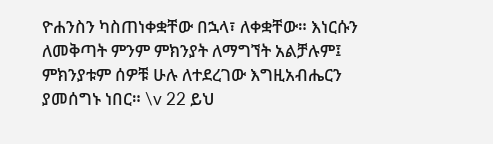ዮሐንስን ካስጠነቀቋቸው በኋላ፣ ለቀቋቸው። እነርሱን ለመቅጣት ምንም ምክንያት ለማግኘት አልቻሉም፤ ምክንያቱም ሰዎቹ ሁሉ ለተደረገው እግዚአብሔርን ያመሰግኑ ነበር። \v 22 ይህ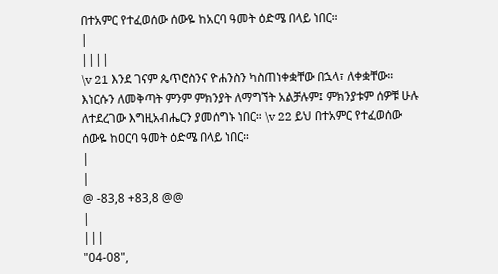በተአምር የተፈወሰው ሰውዬ ከአርባ ዓመት ዕድሜ በላይ ነበር።
|
||||
\v 21 እንደ ገናም ጴጥሮስንና ዮሐንስን ካስጠነቀቋቸው በኋላ፣ ለቀቋቸው። እነርሱን ለመቅጣት ምንም ምክንያት ለማግኘት አልቻሉም፤ ምክንያቱም ሰዎቹ ሁሉ ለተደረገው እግዚአብሔርን ያመሰግኑ ነበር። \v 22 ይህ በተአምር የተፈወሰው ሰውዬ ከዐርባ ዓመት ዕድሜ በላይ ነበር።
|
|
@ -83,8 +83,8 @@
|
|||
"04-08",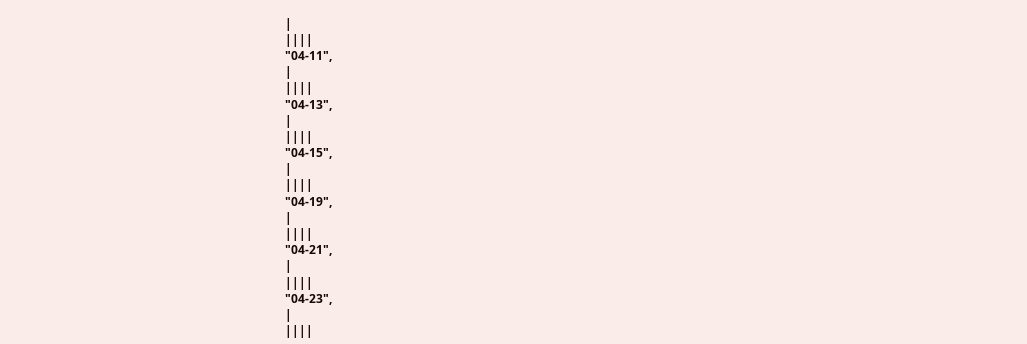|
||||
"04-11",
|
||||
"04-13",
|
||||
"04-15",
|
||||
"04-19",
|
||||
"04-21",
|
||||
"04-23",
|
||||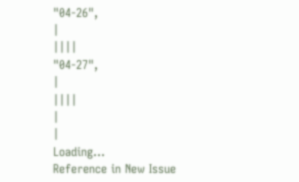"04-26",
|
||||
"04-27",
|
||||
|
|
Loading…
Reference in New Issue